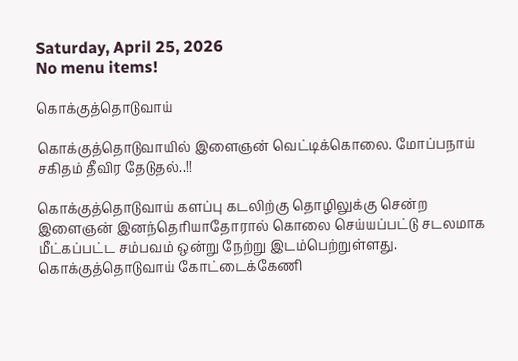Saturday, April 25, 2026
No menu items!

கொக்குத்தொடுவாய்

கொக்குத்தொடுவாயில் இளைஞன் வெட்டிக்கொலை. மோப்பநாய் சகிதம் தீவிர தேடுதல்..!!

கொக்குத்தொடுவாய் களப்பு கடலிற்கு தொழிலுக்கு சென்ற இளைஞன் இனந்தெரியாதோரால் கொலை செய்யப்பட்டு சடலமாக மீட்கப்பட்ட சம்பவம் ஒன்று நேற்று இடம்பெற்றுள்ளது. கொக்குத்தொடுவாய் கோட்டைக்கேணி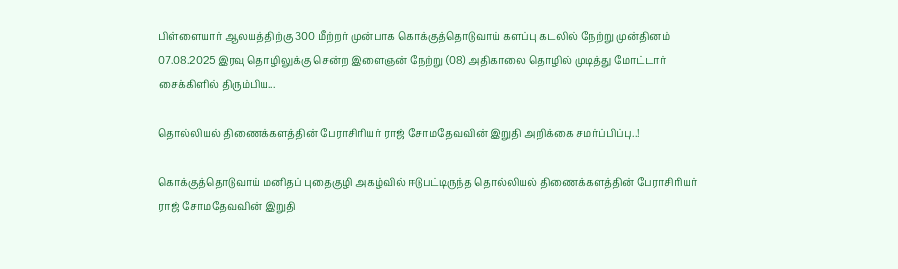பிள்ளையார் ஆலயத்திற்கு 300 மீற்றர் முன்பாக கொக்குத்தொடுவாய் களப்பு கடலில் நேற்று முன்தினம் 07.08.2025 இரவு தொழிலுக்கு சென்ற இளைஞன் நேற்று (08) அதிகாலை தொழில் முடித்து மோட்டார் சைக்கிளில் திரும்பிய...

தொல்லியல் திணைக்களத்தின் பேராசிரியர் ராஜ் சோமதேவவின் இறுதி அறிக்கை சமர்ப்பிப்பு..!

கொக்குத்தொடுவாய் மனிதப் புதைகுழி அகழ்வில் ஈடுபட்டிருந்த தொல்லியல் திணைக்களத்தின் பேராசிரியர் ராஜ் சோமதேவவின் இறுதி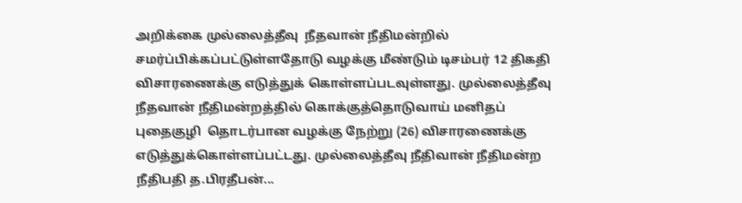அறிக்கை முல்லைத்தீவு  நீதவான் நீதிமன்றில் சமர்ப்பிக்கப்பட்டுள்ளதோடு வழக்கு மீண்டும் டிசம்பர் 12 திகதி விசாரணைக்கு எடுத்துக் கொள்ளப்படவுள்ளது. முல்லைத்தீவு  நீதவான் நீதிமன்றத்தில் கொக்குத்தொடுவாய் மனிதப் புதைகுழி  தொடர்பான வழக்கு நேற்று (26) விசாரணைக்கு எடுத்துக்கொள்ளப்பட்டது. முல்லைத்தீவு நீதிவான் நீதிமன்ற நீதிபதி த.பிரதீபன்...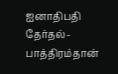ஐனாதிபதி தேர்தல்-பாத்திரம்தான்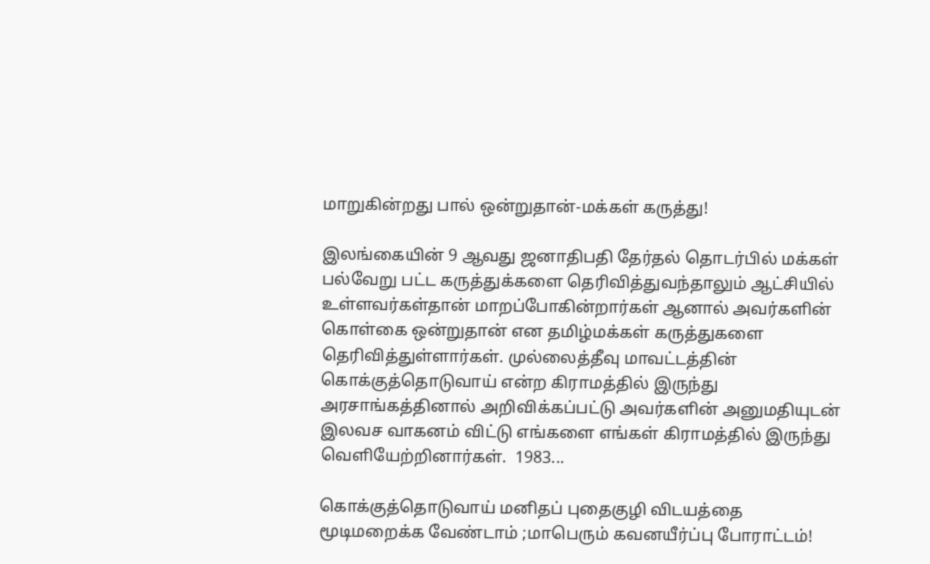மாறுகின்றது பால் ஒன்றுதான்-மக்கள் கருத்து!

இலங்கையின் 9 ஆவது ஜனாதிபதி தேர்தல் தொடர்பில் மக்கள் பல்வேறு பட்ட கருத்துக்களை தெரிவித்துவந்தாலும் ஆட்சியில் உள்ளவர்கள்தான் மாறப்போகின்றார்கள் ஆனால் அவர்களின் கொள்கை ஒன்றுதான் என தமிழ்மக்கள் கருத்துகளை தெரிவித்துள்ளார்கள். முல்லைத்தீவு மாவட்டத்தின் கொக்குத்தொடுவாய் என்ற கிராமத்தில் இருந்து அரசாங்கத்தினால் அறிவிக்கப்பட்டு அவர்களின் அனுமதியுடன் இலவச வாகனம் விட்டு எங்களை எங்கள் கிராமத்தில் இருந்து வெளியேற்றினார்கள்.  1983...

கொக்குத்தொடுவாய் மனிதப் புதைகுழி விடயத்தை மூடிமறைக்க வேண்டாம் ;மாபெரும் கவனயீர்ப்பு போராட்டம்!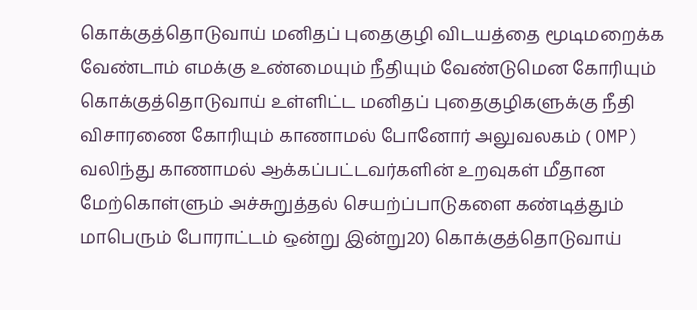கொக்குத்தொடுவாய் மனிதப் புதைகுழி விடயத்தை மூடிமறைக்க வேண்டாம் எமக்கு உண்மையும் நீதியும் வேண்டுமென கோரியும் கொக்குத்தொடுவாய் உள்ளிட்ட மனிதப் புதைகுழிகளுக்கு நீதி விசாரணை கோரியும் காணாமல் போனோர் அலுவலகம் ( OMP) வலிந்து காணாமல் ஆக்கப்பட்டவர்களின் உறவுகள் மீதான மேற்கொள்ளும் அச்சுறுத்தல் செயற்ப்பாடுகளை கண்டித்தும் மாபெரும் போராட்டம் ஒன்று இன்று20) கொக்குத்தொடுவாய்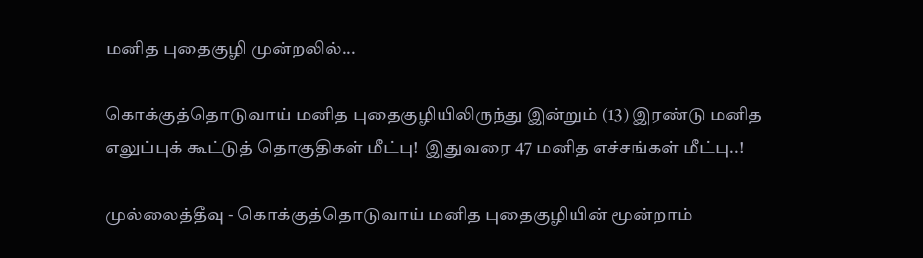மனித புதைகுழி முன்றலில்...

கொக்குத்தொடுவாய் மனித புதைகுழியிலிருந்து இன்றும் (13) இரண்டு மனித எலுப்புக் கூட்டுத் தொகுதிகள் மீட்பு!  இதுவரை 47 மனித எச்சங்கள் மீட்பு..!

முல்லைத்தீவு - கொக்குத்தொடுவாய் மனித புதைகுழியின் மூன்றாம்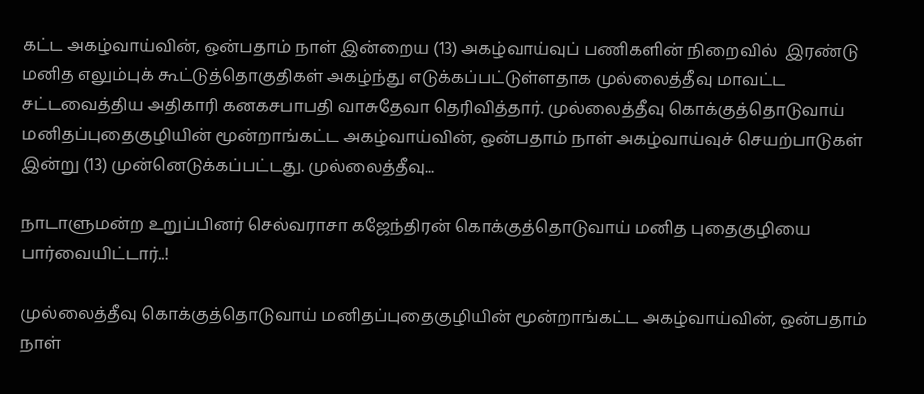கட்ட அகழ்வாய்வின், ஒன்பதாம் நாள் இன்றைய (13) அகழ்வாய்வுப் பணிகளின் நிறைவில்  இரண்டு மனித எலும்புக் கூட்டுத்தொகுதிகள் அகழ்ந்து எடுக்கப்பட்டுள்ளதாக முல்லைத்தீவு மாவட்ட சட்டவைத்திய அதிகாரி கனகசபாபதி வாசுதேவா தெரிவித்தார். முல்லைத்தீவு கொக்குத்தொடுவாய் மனிதப்புதைகுழியின் மூன்றாங்கட்ட அகழ்வாய்வின், ஒன்பதாம் நாள் அகழ்வாய்வுச் செயற்பாடுகள்  இன்று (13) முன்னெடுக்கப்பட்டது. முல்லைத்தீவு...

நாடாளுமன்ற உறுப்பினர் செல்வராசா கஜேந்திரன் கொக்குத்தொடுவாய் மனித புதைகுழியை பார்வையிட்டார்..!

முல்லைத்தீவு கொக்குத்தொடுவாய் மனிதப்புதைகுழியின் மூன்றாங்கட்ட அகழ்வாய்வின், ஒன்பதாம் நாள்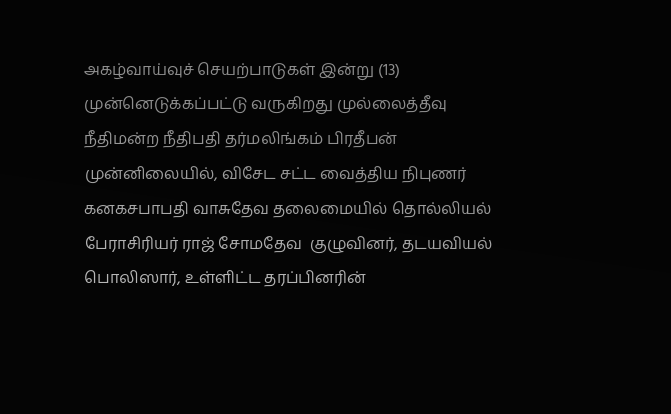அகழ்வாய்வுச் செயற்பாடுகள் இன்று (13)  முன்னெடுக்கப்பட்டு வருகிறது முல்லைத்தீவு நீதிமன்ற நீதிபதி தர்மலிங்கம் பிரதீபன் முன்னிலையில், விசேட சட்ட வைத்திய நிபுணர் கனகசபாபதி வாசுதேவ தலைமையில் தொல்லியல் பேராசிரியர் ராஜ் சோமதேவ  குழுவினர், தடயவியல் பொலிஸார், உள்ளிட்ட தரப்பினரின்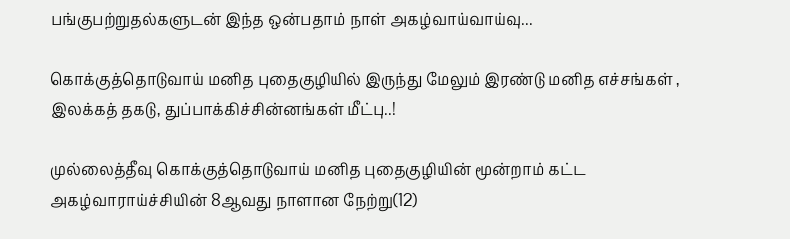பங்குபற்றுதல்களுடன் இந்த ஒன்பதாம் நாள் அகழ்வாய்வாய்வு...

கொக்குத்தொடுவாய் மனித புதைகுழியில் இருந்து மேலும் இரண்டு மனித எச்சங்கள் , இலக்கத் தகடு, துப்பாக்கிச்சின்னங்கள் மீட்பு..!

முல்லைத்தீவு கொக்குத்தொடுவாய் மனித புதைகுழியின் மூன்றாம் கட்ட அகழ்வாராய்ச்சியின் 8ஆவது நாளான நேற்று(12)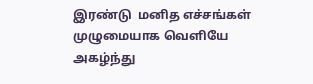இரண்டு  மனித எச்சங்கள் முழுமையாக வெளியே அகழ்ந்து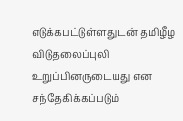எடுக்கபட்டுள்ளதுடன் தமிழீழ விடுதலைப்புலி உறுப்பினருடையது என சந்தேகிக்கப்படும்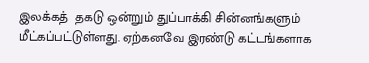இலக்கத்  தகடு ஒன்றும் துப்பாக்கி சின்னங்களும் மீட்கப்பட்டுள்ளது. ஏற்கனவே இரண்டு கட்டங்களாக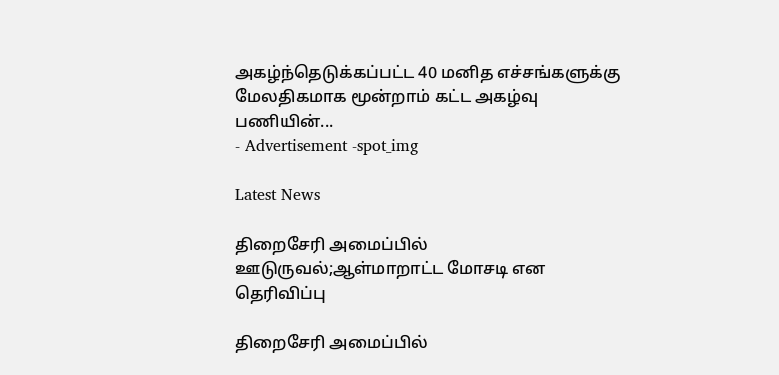அகழ்ந்தெடுக்கப்பட்ட 40 மனித எச்சங்களுக்கு மேலதிகமாக மூன்றாம் கட்ட அகழ்வு பணியின்...
- Advertisement -spot_img

Latest News

திறைசேரி அமைப்பில் ஊடுருவல்;ஆள்மாறாட்ட மோசடி என தெரிவிப்பு

திறைசேரி அமைப்பில்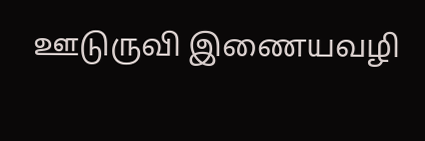ஊடுருவி இணையவழி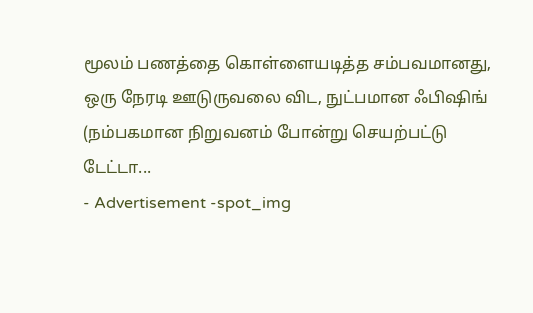மூலம் பணத்தை கொள்ளையடித்த சம்பவமானது, ஒரு நேரடி ஊடுருவலை விட, நுட்பமான ஃபிஷிங் (நம்பகமான நிறுவனம் போன்று செயற்பட்டு டேட்டா...
- Advertisement -spot_img